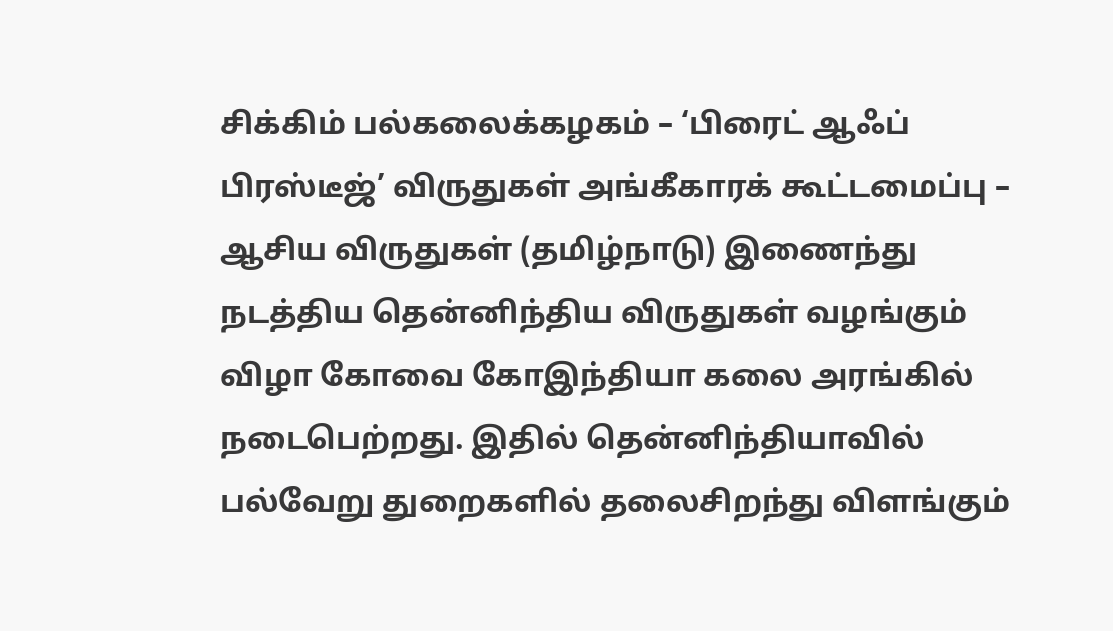சிக்கிம் பல்கலைக்கழகம் – ‘பிரைட் ஆஃப் பிரஸ்டீஜ்’ விருதுகள் அங்கீகாரக் கூட்டமைப்பு – ஆசிய விருதுகள் (தமிழ்நாடு) இணைந்து நடத்திய தென்னிந்திய விருதுகள் வழங்கும் விழா கோவை கோஇந்தியா கலை அரங்கில் நடைபெற்றது. இதில் தென்னிந்தியாவில் பல்வேறு துறைகளில் தலைசிறந்து விளங்கும்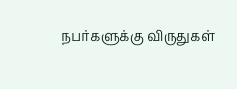நபர்களுக்கு விருதுகள்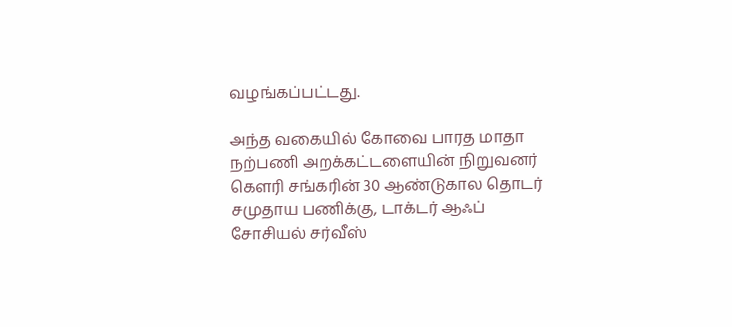வழங்கப்பட்டது.

அந்த வகையில் கோவை பாரத மாதா நற்பணி அறக்கட்டளையின் நிறுவனர் கெளரி சங்கரின் 30 ஆண்டுகால தொடர் சமுதாய பணிக்கு, டாக்டர் ஆஃப் சோசியல் சர்வீஸ்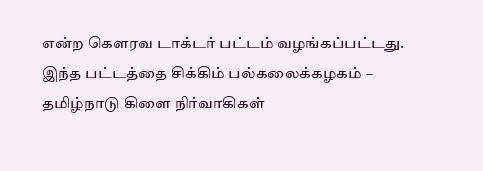என்ற கெளரவ டாக்டர் பட்டம் வழங்கப்பட்டது. இந்த பட்டத்தை சிக்கிம் பல்கலைக்கழகம் – தமிழ்நாடு கிளை நிர்வாகிகள்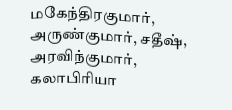மகேந்திரகுமார், அருண்குமார், சதீஷ், அரவிந்குமார், கலாபிரியா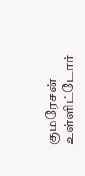குமரேசன் உள்ளிட்டோர்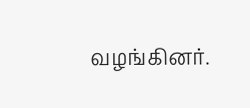வழங்கினர்.